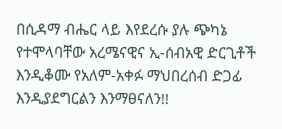በሲዳማ ብሔር ላይ እየደረሱ ያሉ ጭካኔ የተሞላባቸው አረሜናዊና ኢ-ሰብአዊ ድርጊቶች እንዲቆሙ የአለም-አቀፉ ማህበረሰብ ድጋፊ እንዲያደግርልን እንማፀናለን!!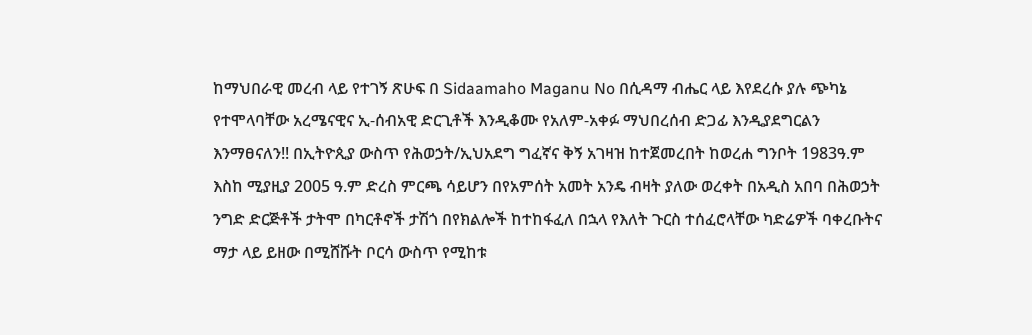ከማህበራዊ መረብ ላይ የተገኝ ጽሁፍ በ Sidaamaho Maganu No በሲዳማ ብሔር ላይ እየደረሱ ያሉ ጭካኔ የተሞላባቸው አረሜናዊና ኢ-ሰብአዊ ድርጊቶች እንዲቆሙ የአለም-አቀፉ ማህበረሰብ ድጋፊ እንዲያደግርልን እንማፀናለን!! በኢትዮጲያ ውስጥ የሕወኃት/ኢህአደግ ግፈኛና ቅኝ አገዛዝ ከተጀመረበት ከወረሐ ግንቦት 1983ዓ.ም እስከ ሚያዚያ 2005 ዓ.ም ድረስ ምርጫ ሳይሆን በየአምሰት አመት አንዴ ብዛት ያለው ወረቀት በአዲስ አበባ በሕወኃት ንግድ ድርጅቶች ታትሞ በካርቶኖች ታሽጎ በየክልሎች ከተከፋፈለ በኋላ የእለት ጉርስ ተሰፈሮላቸው ካድሬዎች ባቀረቡትና ማታ ላይ ይዘው በሚሸሹት ቦርሳ ውስጥ የሚከቱ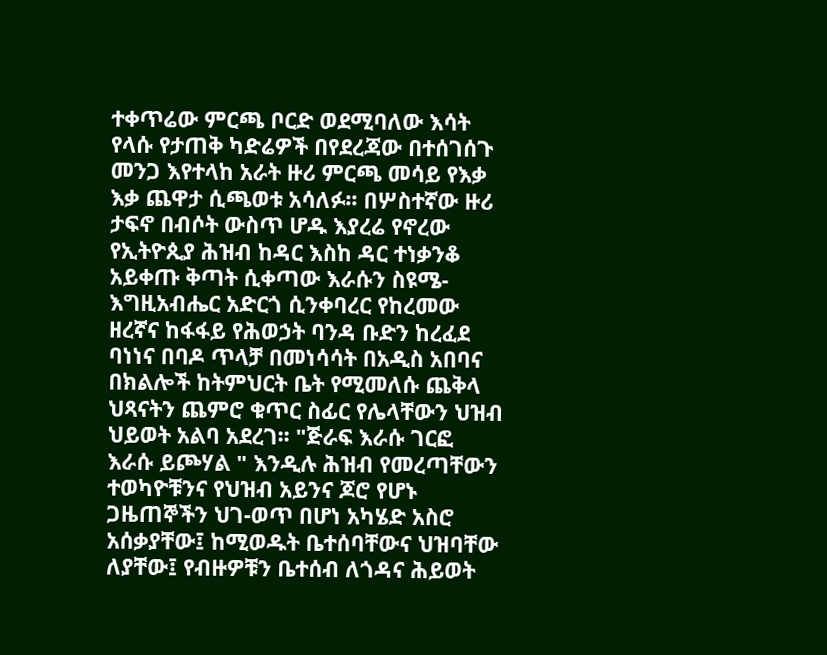ተቀጥሬው ምርጫ ቦርድ ወደሚባለው እሳት የላሱ የታጠቅ ካድሬዎች በየደረጃው በተሰገሰጉ መንጋ እየተላከ አራት ዙሪ ምርጫ መሳይ የእቃ እቃ ጨዋታ ሲጫወቱ አሳለፉ፡፡ በሦስተኛው ዙሪ ታፍኖ በብሶት ውስጥ ሆዱ እያረሬ የኖረው የኢትዮጲያ ሕዝብ ከዳር እስከ ዳር ተነቃንቆ አይቀጡ ቅጣት ሲቀጣው እራሱን ስዩሜ-እግዚአብሔር አድርጎ ሲንቀባረር የከረመው ዘረኛና ከፋፋይ የሕወኃት ባንዳ ቡድን ከረፈደ ባነነና በባዶ ጥላቻ በመነሳሳት በአዲስ አበባና በክልሎች ከትምህርት ቤት የሚመለሱ ጨቅላ ህጻናትን ጨምሮ ቁጥር ስፊር የሌላቸውን ህዝብ ህይወት አልባ አደረገ፡፡ "ጅራፍ እራሱ ገርፎ እራሱ ይጮሃል " እንዲሉ ሕዝብ የመረጣቸውን ተወካዮቹንና የህዝብ አይንና ጆሮ የሆኑ ጋዜጠኞችን ህገ-ወጥ በሆነ አካሄድ አስሮ አሰቃያቸው፤ ከሚወዱት ቤተሰባቸውና ህዝባቸው ለያቸው፤ የብዙዎቹን ቤተሰብ ለጎዳና ሕይወት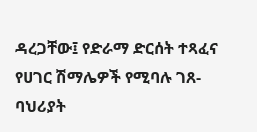ዳረጋቸው፤ የድራማ ድርሰት ተጻፈና የሀገር ሽማሌዎች የሚባሉ ገጸ-ባህሪያት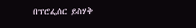በፕሮፌሰር ይስሃቅ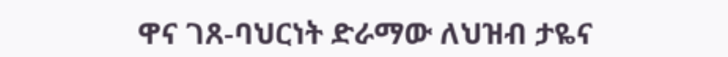ዋና ገጸ-ባህርነት ድራማው ለህዝብ ታዬና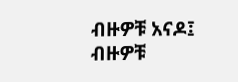ብዙዎቹ አናዶ፤ ብዙዎቹ